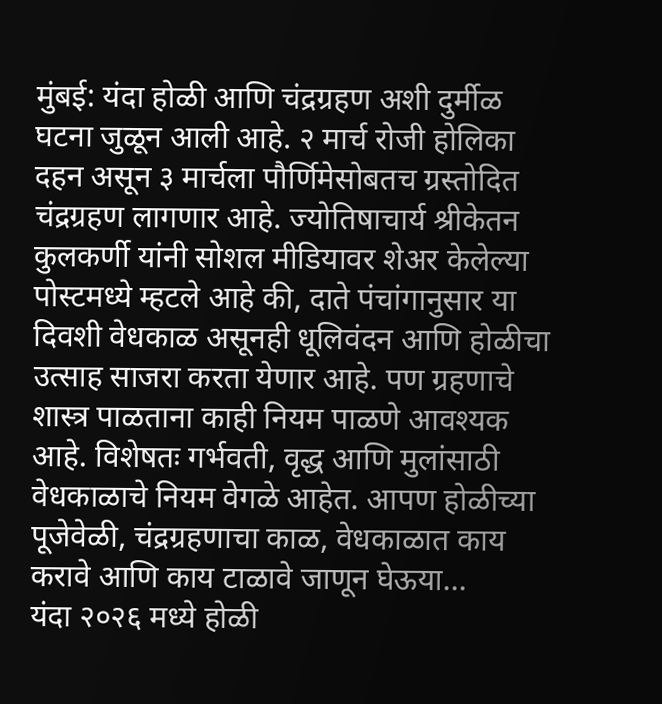मुंबई: यंदा होळी आणि चंद्रग्रहण अशी दुर्मीळ घटना जुळून आली आहे. २ मार्च रोजी होलिका दहन असून ३ मार्चला पौर्णिमेसोबतच ग्रस्तोदित चंद्रग्रहण लागणार आहे. ज्योतिषाचार्य श्रीकेतन कुलकर्णी यांनी सोशल मीडियावर शेअर केलेल्या पोस्टमध्ये म्हटले आहे की, दाते पंचांगानुसार या दिवशी वेधकाळ असूनही धूलिवंदन आणि होळीचा उत्साह साजरा करता येणार आहे. पण ग्रहणाचे शास्त्र पाळताना काही नियम पाळणे आवश्यक आहे. विशेषतः गर्भवती, वृद्ध आणि मुलांसाठी वेधकाळाचे नियम वेगळे आहेत. आपण होळीच्या पूजेवेळी, चंद्रग्रहणाचा काळ, वेधकाळात काय करावे आणि काय टाळावे जाणून घेऊया...
यंदा २०२६ मध्ये होळी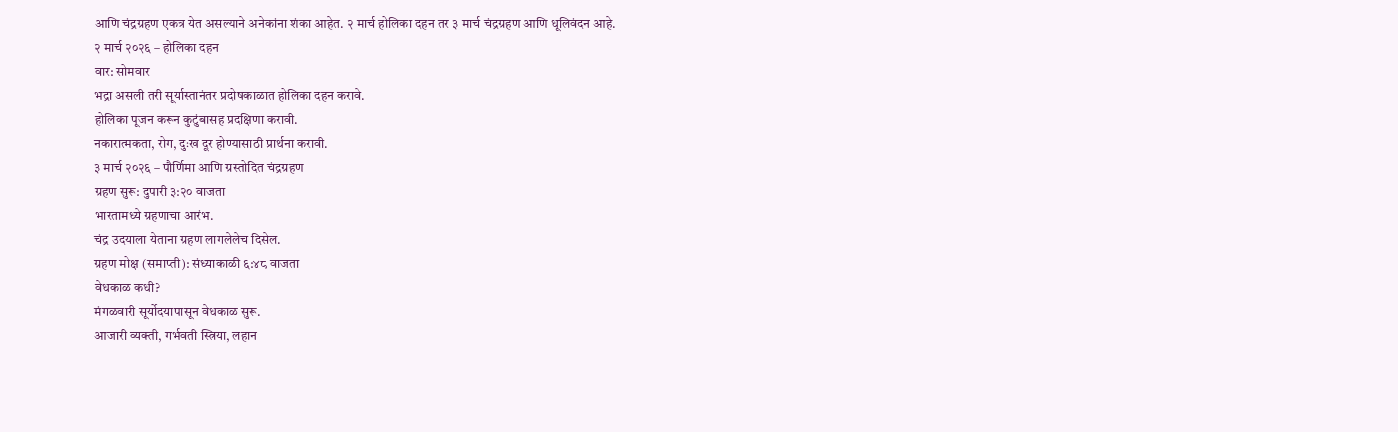आणि चंद्रग्रहण एकत्र येत असल्याने अनेकांना शंका आहेत. २ मार्च होलिका दहन तर ३ मार्च चंद्रग्रहण आणि धूलिवंदन आहे.
२ मार्च २०२६ – होलिका दहन
वार: सोमवार
भद्रा असली तरी सूर्यास्तानंतर प्रदोषकाळात होलिका दहन करावे.
होलिका पूजन करून कुटुंबासह प्रदक्षिणा करावी.
नकारात्मकता, रोग, दुःख दूर होण्यासाठी प्रार्थना करावी.
३ मार्च २०२६ – पौर्णिमा आणि ग्रस्तोदित चंद्रग्रहण
ग्रहण सुरू: दुपारी ३:२० वाजता
भारतामध्ये ग्रहणाचा आरंभ.
चंद्र उदयाला येताना ग्रहण लागलेलेच दिसेल.
ग्रहण मोक्ष (समाप्ती): संध्याकाळी ६:४८ वाजता
वेधकाळ कधी?
मंगळवारी सूर्योदयापासून वेधकाळ सुरू.
आजारी व्यक्ती, गर्भवती स्त्रिया, लहान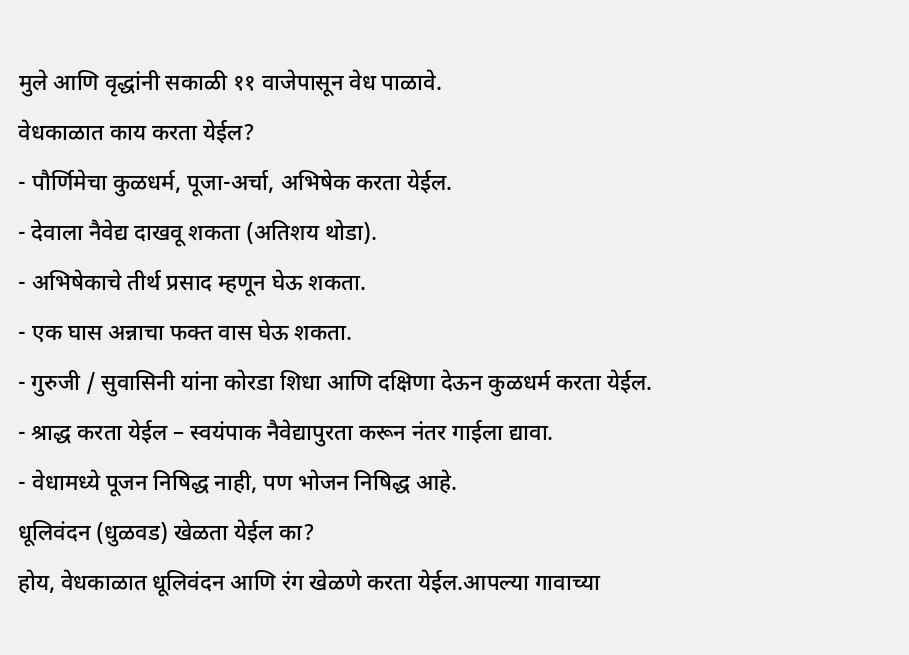मुले आणि वृद्धांनी सकाळी ११ वाजेपासून वेध पाळावे.
वेधकाळात काय करता येईल?
- पौर्णिमेचा कुळधर्म, पूजा-अर्चा, अभिषेक करता येईल.
- देवाला नैवेद्य दाखवू शकता (अतिशय थोडा).
- अभिषेकाचे तीर्थ प्रसाद म्हणून घेऊ शकता.
- एक घास अन्नाचा फक्त वास घेऊ शकता.
- गुरुजी / सुवासिनी यांना कोरडा शिधा आणि दक्षिणा देऊन कुळधर्म करता येईल.
- श्राद्ध करता येईल – स्वयंपाक नैवेद्यापुरता करून नंतर गाईला द्यावा.
- वेधामध्ये पूजन निषिद्ध नाही, पण भोजन निषिद्ध आहे.
धूलिवंदन (धुळवड) खेळता येईल का?
होय, वेधकाळात धूलिवंदन आणि रंग खेळणे करता येईल.आपल्या गावाच्या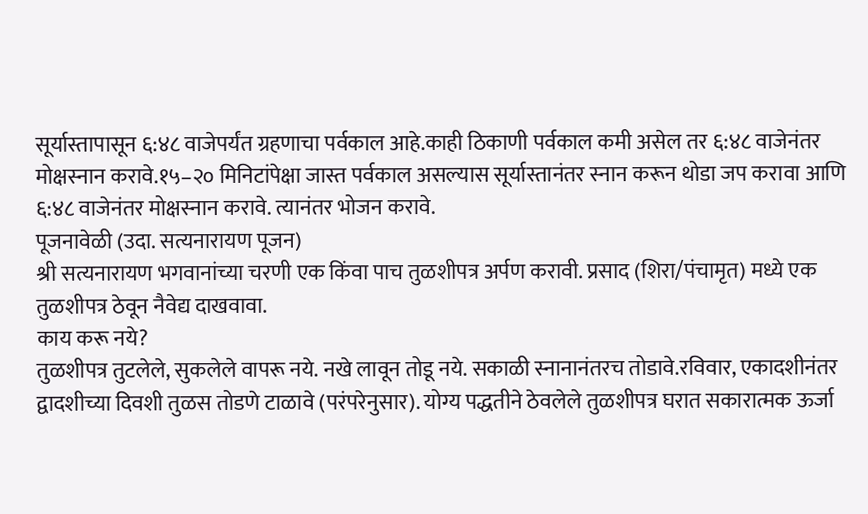सूर्यास्तापासून ६:४८ वाजेपर्यंत ग्रहणाचा पर्वकाल आहे.काही ठिकाणी पर्वकाल कमी असेल तर ६:४८ वाजेनंतर मोक्षस्नान करावे.१५–२० मिनिटांपेक्षा जास्त पर्वकाल असल्यास सूर्यास्तानंतर स्नान करून थोडा जप करावा आणि ६:४८ वाजेनंतर मोक्षस्नान करावे. त्यानंतर भोजन करावे.
पूजनावेळी (उदा. सत्यनारायण पूजन)
श्री सत्यनारायण भगवानांच्या चरणी एक किंवा पाच तुळशीपत्र अर्पण करावी. प्रसाद (शिरा/पंचामृत) मध्ये एक तुळशीपत्र ठेवून नैवेद्य दाखवावा.
काय करू नये?
तुळशीपत्र तुटलेले, सुकलेले वापरू नये. नखे लावून तोडू नये. सकाळी स्नानानंतरच तोडावे.रविवार, एकादशीनंतर द्वादशीच्या दिवशी तुळस तोडणे टाळावे (परंपरेनुसार). योग्य पद्धतीने ठेवलेले तुळशीपत्र घरात सकारात्मक ऊर्जा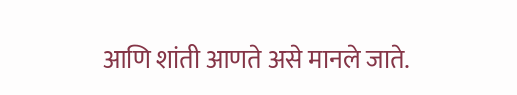आणि शांती आणते असे मानले जाते.